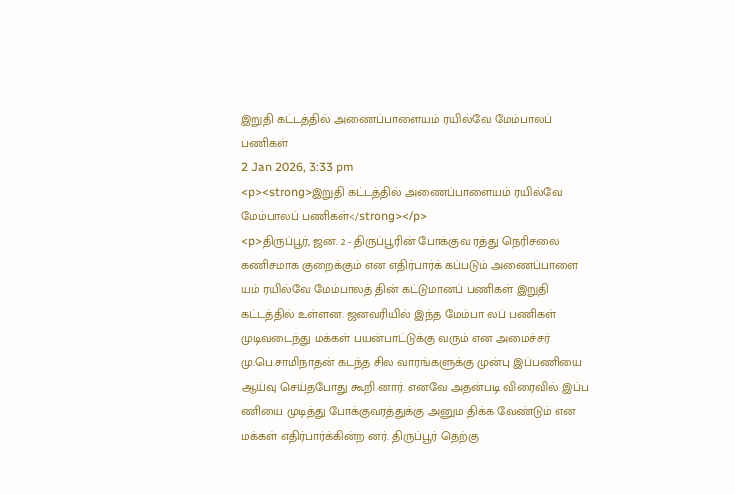இறுதி கட்டத்தில் அணைப்பாளையம் ரயில்வே மேம்பாலப் பணிகள்
2 Jan 2026, 3:33 pm
<p><strong>இறுதி கட்டத்தில் அணைப்பாளையம் ரயில்வே மேம்பாலப் பணிகள்</strong></p>
<p>திருப்பூர், ஜன. 2 - திருப்பூரின் போக்குவ ரத்து நெரிசலை கணிசமாக குறைக்கும் என எதிர்பார்க் கப்படும் அணைப்பாளை யம் ரயில்வே மேம்பாலத் தின் கட்டுமானப் பணிகள் இறுதி கட்டத்தில் உள்ளன. ஜனவரியில் இந்த மேம்பா லப் பணிகள் முடிவடைந்து மக்கள் பயன்பாட்டுக்கு வரும் என அமைச்சர் மு.பெ.சாமிநாதன் கடந்த சில வாரங்களுக்கு முன்பு இப்பணியை ஆய்வு செய்தபோது கூறி னார். எனவே அதன்படி விரைவில் இப்ப ணியை முடித்து போக்குவரத்துக்கு அனும திக்க வேண்டும் என மக்கள் எதிர்பார்க்கின்ற னர். திருப்பூர் தெற்கு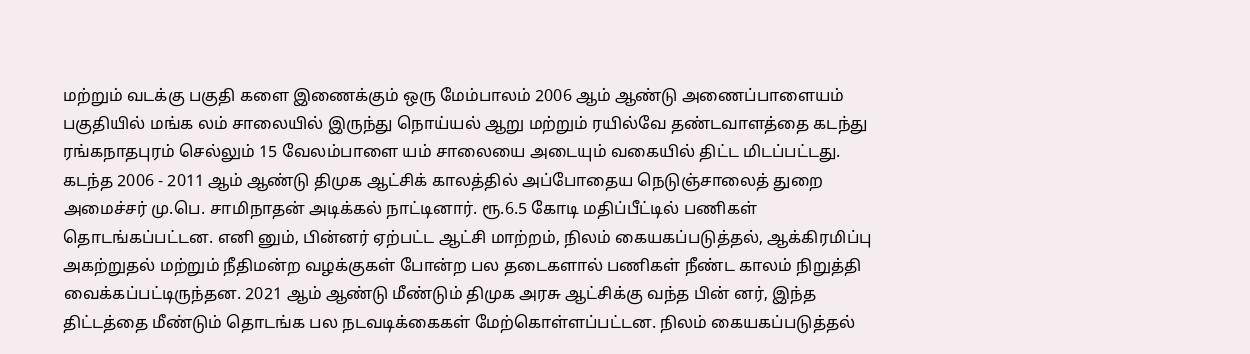மற்றும் வடக்கு பகுதி களை இணைக்கும் ஒரு மேம்பாலம் 2006 ஆம் ஆண்டு அணைப்பாளையம் பகுதியில் மங்க லம் சாலையில் இருந்து நொய்யல் ஆறு மற்றும் ரயில்வே தண்டவாளத்தை கடந்து ரங்கநாதபுரம் செல்லும் 15 வேலம்பாளை யம் சாலையை அடையும் வகையில் திட்ட மிடப்பட்டது. கடந்த 2006 - 2011 ஆம் ஆண்டு திமுக ஆட்சிக் காலத்தில் அப்போதைய நெடுஞ்சாலைத் துறை அமைச்சர் மு.பெ. சாமிநாதன் அடிக்கல் நாட்டினார். ரூ.6.5 கோடி மதிப்பீட்டில் பணிகள் தொடங்கப்பட்டன. எனி னும், பின்னர் ஏற்பட்ட ஆட்சி மாற்றம், நிலம் கையகப்படுத்தல், ஆக்கிரமிப்பு அகற்றுதல் மற்றும் நீதிமன்ற வழக்குகள் போன்ற பல தடைகளால் பணிகள் நீண்ட காலம் நிறுத்தி வைக்கப்பட்டிருந்தன. 2021 ஆம் ஆண்டு மீண்டும் திமுக அரசு ஆட்சிக்கு வந்த பின் னர், இந்த திட்டத்தை மீண்டும் தொடங்க பல நடவடிக்கைகள் மேற்கொள்ளப்பட்டன. நிலம் கையகப்படுத்தல்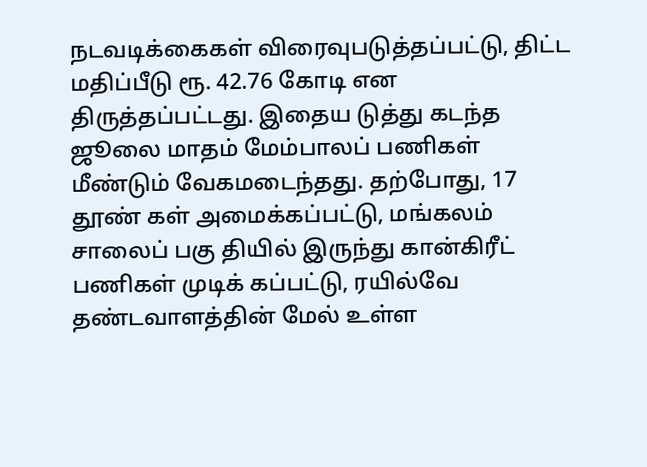நடவடிக்கைகள் விரைவுபடுத்தப்பட்டு, திட்ட மதிப்பீடு ரூ. 42.76 கோடி என திருத்தப்பட்டது. இதைய டுத்து கடந்த ஜூலை மாதம் மேம்பாலப் பணிகள் மீண்டும் வேகமடைந்தது. தற்போது, 17 தூண் கள் அமைக்கப்பட்டு, மங்கலம் சாலைப் பகு தியில் இருந்து கான்கிரீட் பணிகள் முடிக் கப்பட்டு, ரயில்வே தண்டவாளத்தின் மேல் உள்ள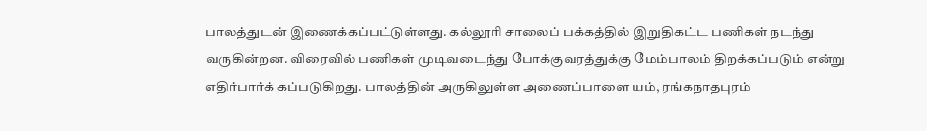பாலத்துடன் இணைக்கப்பட்டுள்ளது. கல்லூரி சாலைப் பக்கத்தில் இறுதிகட்ட பணிகள் நடந்து வருகின்றன. விரைவில் பணிகள் முடிவடைந்து போக்குவரத்துக்கு மேம்பாலம் திறக்கப்படும் என்று எதிர்பார்க் கப்படுகிறது. பாலத்தின் அருகிலுள்ள அணைப்பாளை யம், ரங்கநாதபுரம்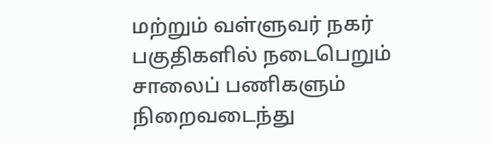மற்றும் வள்ளுவர் நகர் பகுதிகளில் நடைபெறும் சாலைப் பணிகளும் நிறைவடைந்து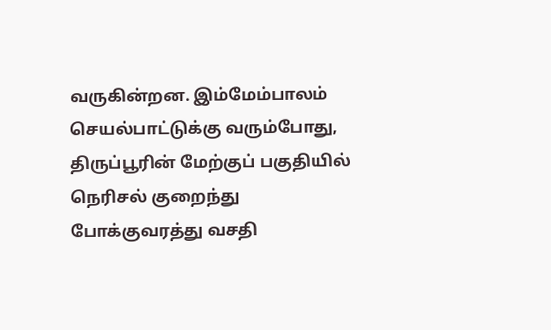வருகின்றன. இம்மேம்பாலம் செயல்பாட்டுக்கு வரும்போது, திருப்பூரின் மேற்குப் பகுதியில் நெரிசல் குறைந்து போக்குவரத்து வசதி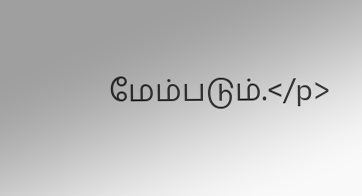மேம்படும்.</p>